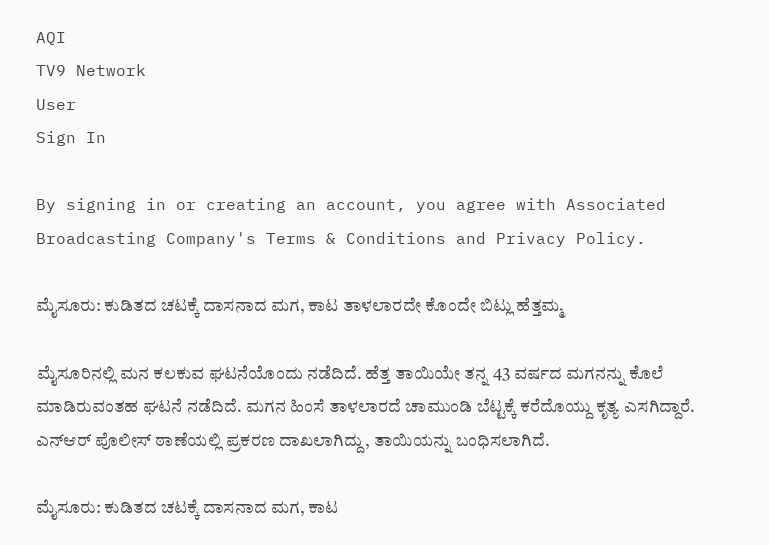AQI
TV9 Network
User
Sign In

By signing in or creating an account, you agree with Associated Broadcasting Company's Terms & Conditions and Privacy Policy.

ಮೈಸೂರು: ಕುಡಿತದ ಚಟಕ್ಕೆ ದಾಸನಾದ ಮಗ, ಕಾಟ ತಾಳಲಾರದೇ ಕೊಂದೇ ಬಿಟ್ಲು ಹೆತ್ತಮ್ಮ

ಮೈಸೂರಿನಲ್ಲಿ ಮನ ಕಲಕುವ ಘಟನೆಯೊಂದು ನಡೆದಿದೆ. ಹೆತ್ತ ತಾಯಿಯೇ ತನ್ನ 43 ವರ್ಷದ ಮಗನನ್ನು ಕೊಲೆ ಮಾಡಿರುವಂತಹ ಘಟನೆ ನಡೆದಿದೆ. ಮಗನ ಹಿಂಸೆ ತಾಳಲಾರದೆ ಚಾಮುಂಡಿ ಬೆಟ್ಟಕ್ಕೆ ಕರೆದೊಯ್ದು ಕೃತ್ಯ ಎಸಗಿದ್ದಾರೆ. ಎನ್ಆರ್ ಪೊಲೀಸ್ ಠಾಣೆಯಲ್ಲಿ ಪ್ರಕರಣ ದಾಖಲಾಗಿದ್ದು, ತಾಯಿಯನ್ನು ಬಂಧಿಸಲಾಗಿದೆ.

ಮೈಸೂರು: ಕುಡಿತದ ಚಟಕ್ಕೆ ದಾಸನಾದ ಮಗ, ಕಾಟ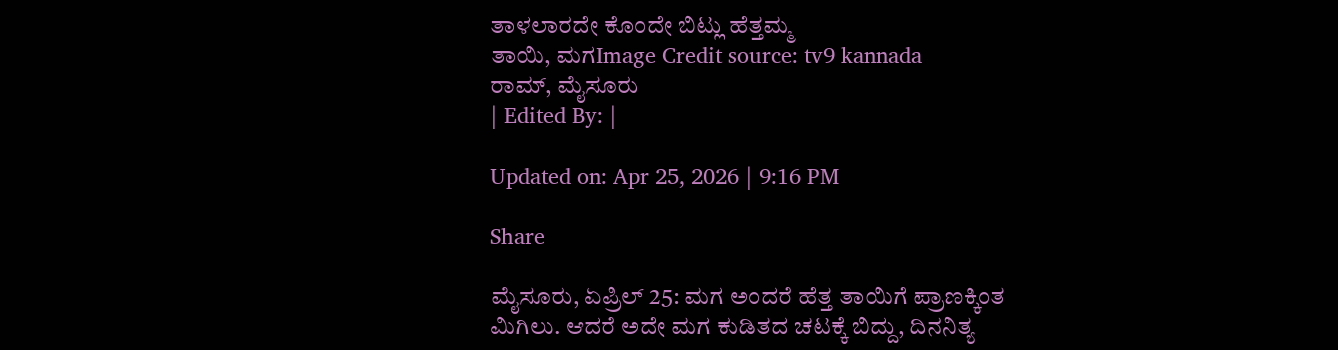ತಾಳಲಾರದೇ ಕೊಂದೇ ಬಿಟ್ಲು ಹೆತ್ತಮ್ಮ
ತಾಯಿ, ಮಗImage Credit source: tv9 kannada
ರಾಮ್, ಮೈಸೂರು
| Edited By: |

Updated on: Apr 25, 2026 | 9:16 PM

Share

ಮೈಸೂರು, ಏಪ್ರಿಲ್ 25: ಮಗ ಅಂದರೆ ಹೆತ್ತ ತಾಯಿಗೆ ಪ್ರಾಣಕ್ಕಿಂತ ಮಿಗಿಲು. ಆದರೆ ಅದೇ ಮಗ ಕುಡಿತದ ಚಟಕ್ಕೆ ಬಿದ್ದು, ದಿನನಿತ್ಯ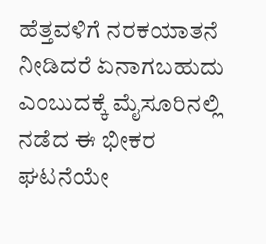ಹೆತ್ತವಳಿಗೆ ನರಕಯಾತನೆ ನೀಡಿದರೆ ಏನಾಗಬಹುದು ಎಂಬುದಕ್ಕೆ ಮೈಸೂರಿನಲ್ಲಿ ನಡೆದ ಈ ಭೀಕರ ಘಟನೆಯೇ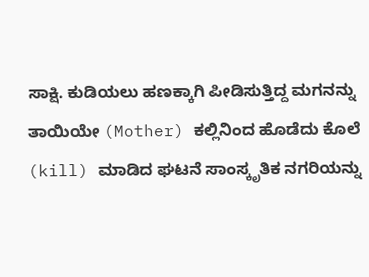ಸಾಕ್ಷಿ. ಕುಡಿಯಲು ಹಣಕ್ಕಾಗಿ ಪೀಡಿಸುತ್ತಿದ್ದ ಮಗನನ್ನು ತಾಯಿಯೇ (Mother) ಕಲ್ಲಿನಿಂದ ಹೊಡೆದು ಕೊಲೆ (kill) ಮಾಡಿದ ಘಟನೆ ಸಾಂಸ್ಕೃತಿಕ ನಗರಿಯನ್ನು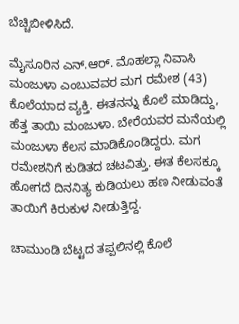ಬೆಚ್ಚಿಬೀಳಿಸಿದೆ.

ಮೈಸೂರಿನ ಎನ್.ಆರ್. ಮೊಹಲ್ಲಾ ನಿವಾಸಿ ಮಂಜುಳಾ ಎಂಬುವವರ ಮಗ ರಮೇಶ (43) ಕೊಲೆಯಾದ ವ್ಯಕ್ತಿ. ಈತನನ್ನು ಕೊಲೆ ಮಾಡಿದ್ದು, ಹೆತ್ತ ತಾಯಿ ಮಂಜುಳಾ. ಬೇರೆಯವರ ಮನೆಯಲ್ಲಿ ಮಂಜುಳಾ ಕೆಲಸ ಮಾಡಿಕೊಂಡಿದ್ದರು. ಮಗ ರಮೇಶನಿಗೆ ಕುಡಿತದ ಚಟವಿತ್ತು. ಈತ ಕೆಲಸಕ್ಕೂ ಹೋಗದೆ ದಿನನಿತ್ಯ ಕುಡಿಯಲು ಹಣ ನೀಡುವಂತೆ ತಾಯಿಗೆ ಕಿರುಕುಳ ನೀಡುತ್ತಿದ್ದ.

ಚಾಮುಂಡಿ ಬೆಟ್ಟದ ತಪ್ಪಲಿನಲ್ಲಿ ಕೊಲೆ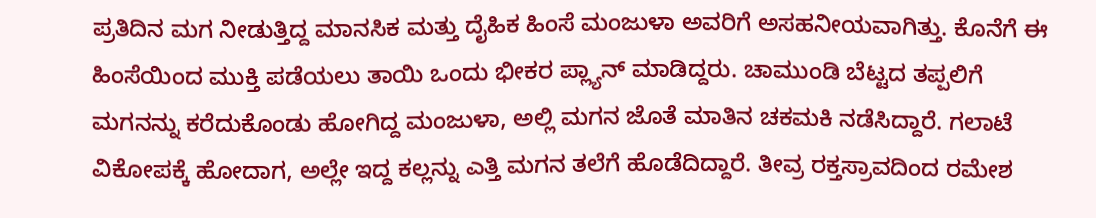ಪ್ರತಿದಿನ ಮಗ ನೀಡುತ್ತಿದ್ದ ಮಾನಸಿಕ ಮತ್ತು ದೈಹಿಕ ಹಿಂಸೆ ಮಂಜುಳಾ ಅವರಿಗೆ ಅಸಹನೀಯವಾಗಿತ್ತು. ಕೊನೆಗೆ ಈ ಹಿಂಸೆಯಿಂದ ಮುಕ್ತಿ ಪಡೆಯಲು ತಾಯಿ ಒಂದು ಭೀಕರ ಪ್ಲ್ಯಾನ್ ಮಾಡಿದ್ದರು. ಚಾಮುಂಡಿ ಬೆಟ್ಟದ ತಪ್ಪಲಿಗೆ ಮಗನನ್ನು ಕರೆದುಕೊಂಡು ಹೋಗಿದ್ದ ಮಂಜುಳಾ, ಅಲ್ಲಿ ಮಗನ ಜೊತೆ ಮಾತಿನ ಚಕಮಕಿ ನಡೆಸಿದ್ದಾರೆ. ಗಲಾಟೆ ವಿಕೋಪಕ್ಕೆ ಹೋದಾಗ, ಅಲ್ಲೇ ಇದ್ದ ಕಲ್ಲನ್ನು ಎತ್ತಿ ಮಗನ ತಲೆಗೆ ಹೊಡೆದಿದ್ದಾರೆ. ತೀವ್ರ ರಕ್ತಸ್ರಾವದಿಂದ ರಮೇಶ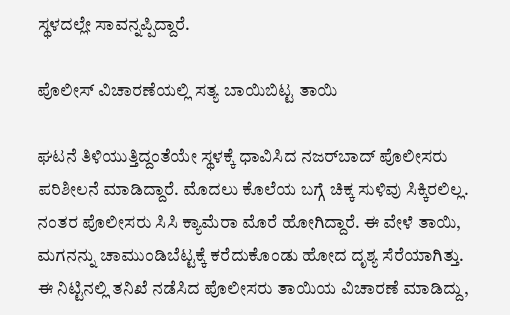ಸ್ಥಳದಲ್ಲೇ ಸಾವನ್ನಪ್ಪಿದ್ದಾರೆ.

ಪೊಲೀಸ್ ವಿಚಾರಣೆಯಲ್ಲಿ ಸತ್ಯ ಬಾಯಿಬಿಟ್ಟ ತಾಯಿ

ಘಟನೆ ತಿಳಿಯುತ್ತಿದ್ದಂತೆಯೇ ಸ್ಥಳಕ್ಕೆ ಧಾವಿಸಿದ ನಜರ್‌ಬಾದ್ ಪೊಲೀಸರು ಪರಿಶೀಲನೆ ಮಾಡಿದ್ದಾರೆ. ಮೊದಲು ಕೊಲೆಯ ಬಗ್ಗೆ ಚಿಕ್ಕ ಸುಳಿವು ಸಿಕ್ಕಿರಲಿಲ್ಲ. ನಂತರ ಪೊಲೀಸರು ಸಿಸಿ ಕ್ಯಾಮೆರಾ ಮೊರೆ‌ ಹೋಗಿದ್ದಾರೆ. ಈ ವೇಳೆ ತಾಯಿ, ಮಗನನ್ನು ಚಾಮುಂಡಿಬೆಟ್ಟಕ್ಕೆ ಕರೆದುಕೊಂಡು ಹೋದ ದೃಶ್ಯ ಸೆರೆಯಾಗಿತ್ತು. ಈ ನಿಟ್ಟಿನಲ್ಲಿ ತನಿಖೆ ನಡೆಸಿದ ಪೊಲೀಸರು ತಾಯಿಯ ವಿಚಾರಣೆ ಮಾಡಿದ್ದು,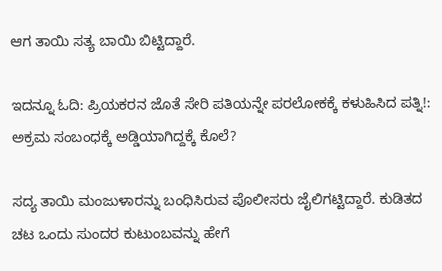ಆಗ ತಾಯಿ ಸತ್ಯ ಬಾಯಿ ಬಿಟ್ಟಿದ್ದಾರೆ‌.

ಇದನ್ನೂ ಓದಿ: ಪ್ರಿಯಕರನ ಜೊತೆ ಸೇರಿ ಪತಿಯನ್ನೇ ಪರಲೋಕಕ್ಕೆ ಕಳುಹಿಸಿದ ಪತ್ನಿ!: ಅಕ್ರಮ ಸಂಬಂಧಕ್ಕೆ ಅಡ್ಡಿಯಾಗಿದ್ದಕ್ಕೆ ಕೊಲೆ?

ಸದ್ಯ ತಾಯಿ ಮಂಜುಳಾರನ್ನು ಬಂಧಿಸಿರುವ ಪೊಲೀಸರು ಜೈಲಿಗಟ್ಟಿದ್ದಾರೆ. ಕುಡಿತದ ಚಟ ಒಂದು ಸುಂದರ ಕುಟುಂಬವನ್ನು ಹೇಗೆ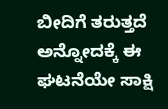ಬೀದಿಗೆ ತರುತ್ತದೆ ಅನ್ನೋದಕ್ಕೆ ಈ ಘಟನೆಯೇ ಸಾಕ್ಷಿ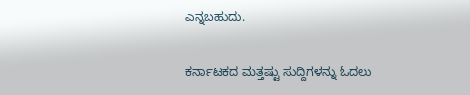ಎನ್ನಬಹುದು.

ಕರ್ನಾಟಕದ ಮತ್ತಷ್ಟು ಸುದ್ದಿಗಳನ್ನು ಓದಲು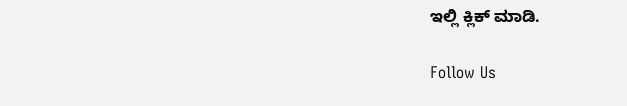ಇಲ್ಲಿ ಕ್ಲಿಕ್ ಮಾಡಿ.

Follow Us